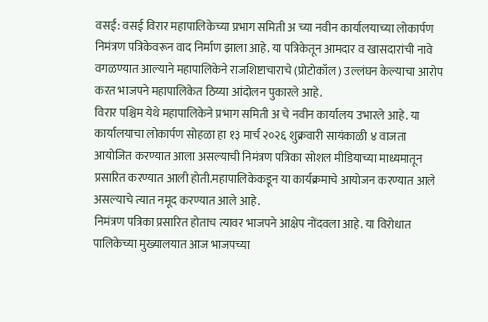वसई: वसई विरार महापालिकेच्या प्रभाग समिती अ च्या नवीन कार्यालयाच्या लोकार्पण निमंत्रण पत्रिकेवरून वाद निर्माण झाला आहे. या पत्रिकेतून आमदार व खासदारांची नावे वगळण्यात आल्याने महापालिकेने राजशिष्टाचाराचे (प्रोटोकॉल) उल्लंघन केल्याचा आरोप करत भाजपने महापालिकेत ठिय्या आंदोलन पुकारले आहे.
विरार पश्चिम येथे महापालिकेने प्रभाग समिती अ चे नवीन कार्यालय उभारले आहे. या कार्यालयाचा लोकार्पण सोहळा हा १३ मार्च २०२६ शुक्रवारी सायंकाळी ४ वाजता आयोजित करण्यात आला असल्याची निमंत्रण पत्रिका सोशल मीडियाच्या माध्यमातून प्रसारित करण्यात आली होती.महापालिकेकडून या कार्यक्रमाचे आयोजन करण्यात आले असल्याचे त्यात नमूद करण्यात आले आहे.
निमंत्रण पत्रिका प्रसारित होताच त्यावर भाजपने आक्षेप नोंदवला आहे. या विरोधात पालिकेच्या मुख्यालयात आज भाजपच्या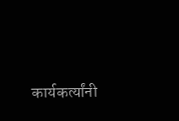कार्यकर्त्यांनी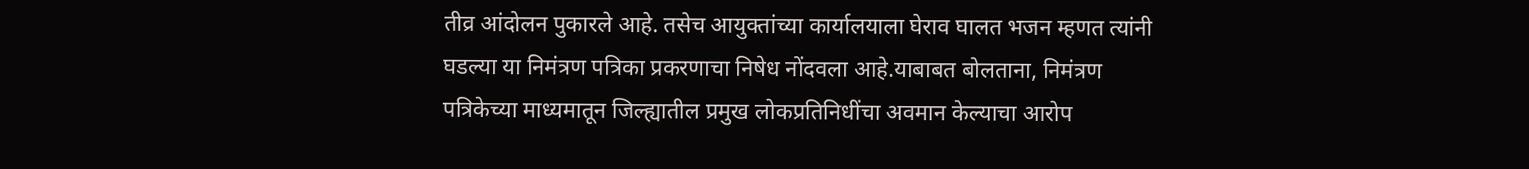तीव्र आंदोलन पुकारले आहे. तसेच आयुक्तांच्या कार्यालयाला घेराव घालत भजन म्हणत त्यांनी घडल्या या निमंत्रण पत्रिका प्रकरणाचा निषेध नोंदवला आहे.याबाबत बोलताना, निमंत्रण पत्रिकेच्या माध्यमातून जिल्ह्यातील प्रमुख लोकप्रतिनिधींचा अवमान केल्याचा आरोप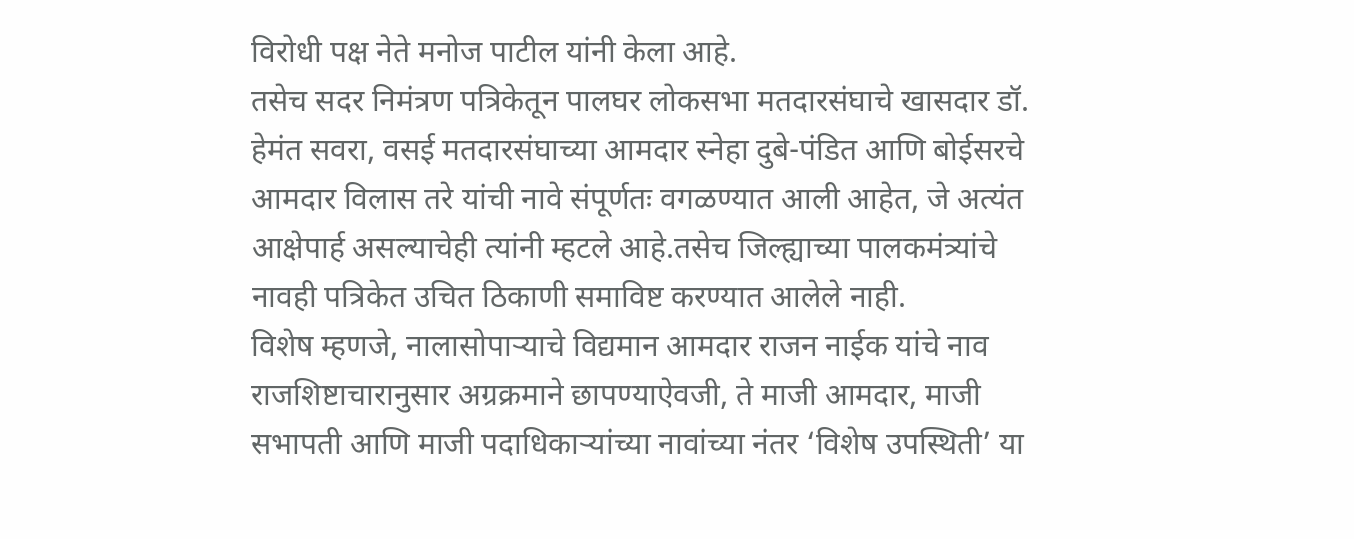विरोधी पक्ष नेते मनोज पाटील यांनी केला आहे.
तसेच सदर निमंत्रण पत्रिकेतून पालघर लोकसभा मतदारसंघाचे खासदार डॉ. हेमंत सवरा, वसई मतदारसंघाच्या आमदार स्नेहा दुबे-पंडित आणि बोईसरचे आमदार विलास तरे यांची नावे संपूर्णतः वगळण्यात आली आहेत, जे अत्यंत आक्षेपार्ह असल्याचेही त्यांनी म्हटले आहे.तसेच जिल्ह्याच्या पालकमंत्र्यांचे नावही पत्रिकेत उचित ठिकाणी समाविष्ट करण्यात आलेले नाही.
विशेष म्हणजे, नालासोपाऱ्याचे विद्यमान आमदार राजन नाईक यांचे नाव राजशिष्टाचारानुसार अग्रक्रमाने छापण्याऐवजी, ते माजी आमदार, माजी सभापती आणि माजी पदाधिकाऱ्यांच्या नावांच्या नंतर ‘विशेष उपस्थिती’ या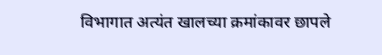विभागात अत्यंत खालच्या क्रमांकावर छापले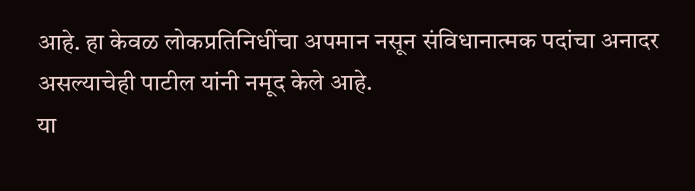आहे. हा केवळ लोकप्रतिनिधींचा अपमान नसून संविधानात्मक पदांचा अनादर असल्याचेही पाटील यांनी नमूद केले आहे.
या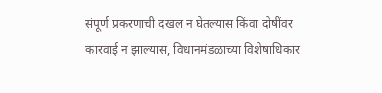संपूर्ण प्रकरणाची दखल न घेतल्यास किंवा दोषींवर कारवाई न झाल्यास, विधानमंडळाच्या विशेषाधिकार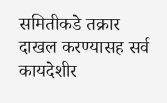समितीकडे तक्रार दाखल करण्यासह सर्व कायदेशीर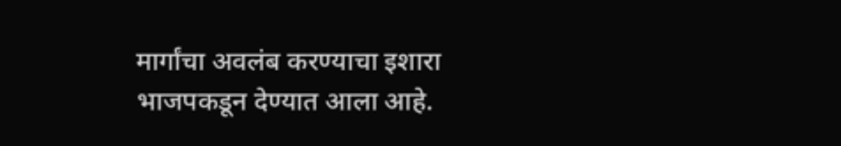मार्गांचा अवलंब करण्याचा इशारा भाजपकडून देण्यात आला आहे.